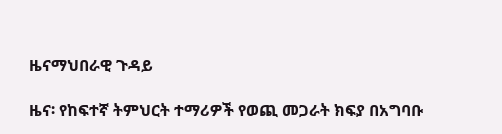ዜናማህበራዊ ጉዳይ

ዜና፡ የከፍተኛ ትምህርት ተማሪዎች የወጪ መጋራት ክፍያ በአግባቡ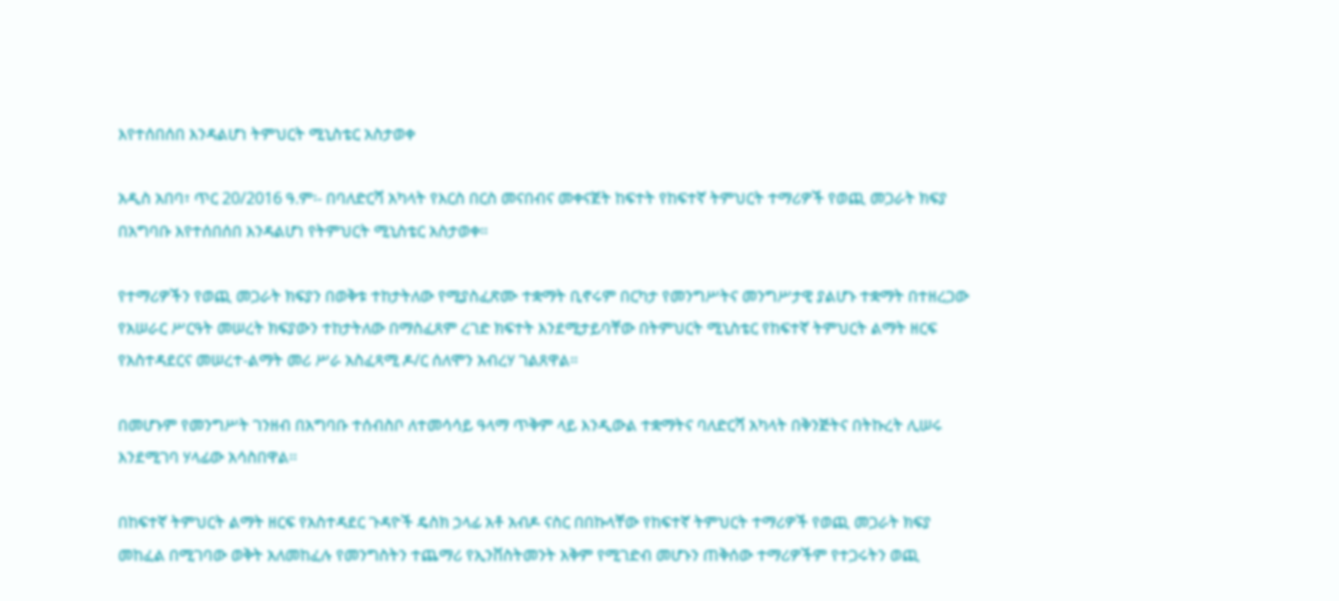እየተሰበሰበ እንዳልሆነ ትምህርት ሚኒስቴር አስታወቀ

አዲስ አበባ፣ ጥር 20/2016 ዓ.ም፡- በባለድርሻ አካላት የእርስ በርስ መናበብና መቀናጀት ከፍተት የከፍተኛ ትምህርት ተማሪዎች የወጪ መጋራት ክፍያ በአግባቡ እየተሰበሰበ እንዳልሆነ የትምህርት ሚኒስቴር አስታወቀ።

የተማሪዎችን የወጪ መጋራት ክፍያን በወቅቱ ተከታትለው የሚያስፈጽሙ ተቋማት ቢኖሩም በርካታ የመንግሥትና መንግሥታዊ ያልሆኑ ተቋማት በተዘረጋው የአሠራር ሥርዓት መሠረት ክፍያውን ተከታትለው በማስፈጸም ረገድ ክፍተት እንደሚታይባቸው በትምህርት ሚኒስቴር የከፍተኛ ትምህርት ልማት ዘርፍ የአስተዳደርና መሠረተ-ልማት መሪ ሥራ አስፈጻሚ ዶ/ር ሰለሞን አብረሃ ገልጸዋል።

በመሆኑም የመንግሥት ገንዘብ በአግባቡ ተሰብስቦ ለተመሳሳይ ዓላማ ጥቅም ላይ እንዲውል ተቋማትና ባለድርሻ አካላት በቅንጅትና በትኩረት ሊሠሩ እንደሚገባ ሃላፊው አሳስበዋል፡፡

በከፍተኛ ትምህርት ልማት ዘርፍ የአስተዳደር ጉዳዮች ዴስክ ኃላፊ አቶ አብዶ ናስር በበኩላቸው የከፍተኛ ትምህርት ተማሪዎች የወጪ መጋራት ክፍያ መከፈል በሚገባው ወቅት አለመከፈሉ የመንግስትን ተጨማሪ የኢንቨስትመንት አቅም የሚገድብ መሆኑን ጠቅሰው ተማሪዎችም የተጋሩትን ወጪ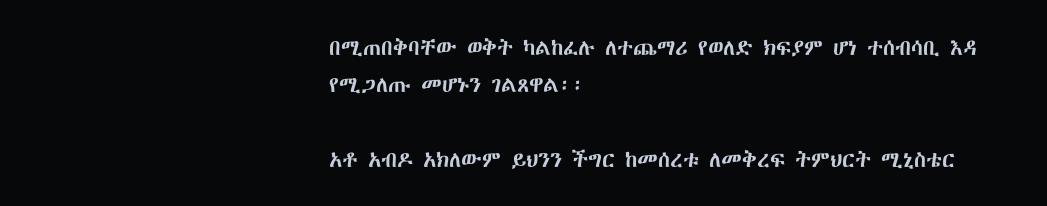በሚጠበቅባቸው ወቅት ካልከፈሉ ለተጨማሪ የወለድ ክፍያም ሆነ ተሰብሳቢ እዳ የሚጋለጡ መሆኑን ገልጸዋል፡፡

አቶ አብዶ አክለውም ይህንን ችግር ከመሰረቱ ለመቅረፍ ትምህርት ሚኒስቴር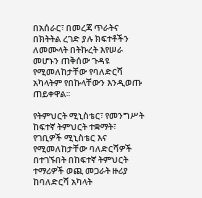በአሰራር፣ በመረጃ ጥራትና በክትትል ረገድ ያሉ ክፍተቶችን ለመሙላት በትኩረት እየሠራ መሆኑን ጠቅሰው ጉዳዩ የሚመለከታቸው የባለድርሻ አካላትም የበኩላቸውን እንዲወጡ ጠይቀዋል፡፡

የትምህርት ሚኒስቴር፣ የመንግሥት ከፍተኛ ትምህርት ተቋማት፣ የገቢዎች ሚኒስቴር እና የሚመለከታቸው ባለድርሻዎች በተገኙበት በከፍተኛ ትምህርት ተማሪዎች ወጪ መጋራት ዙሪያ  ከባለድርሻ አካላት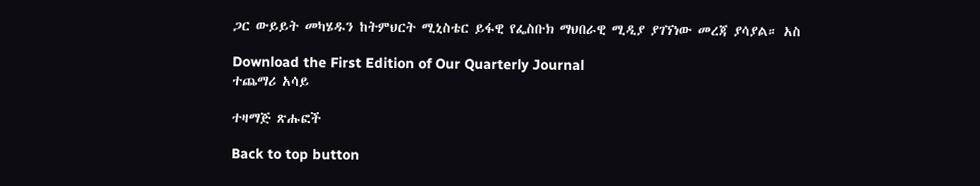ጋር ውይይት መካሄዱን ከትምህርት ሚኒስቴር ይፋዊ የፌስቡክ ማህበራዊ ሚዲያ ያገኘነው መረጃ ያሳያል። አስ

Download the First Edition of Our Quarterly Journal
ተጨማሪ አሳይ

ተዛማጅ ጽሑፎች

Back to top button